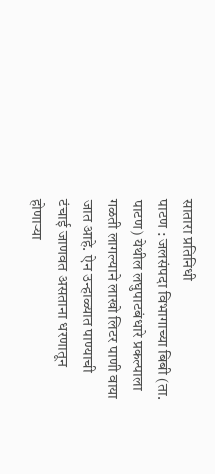सातारा प्रतिनिधी
पाटण : जलसंपदा विभागाच्या बिबी (ता. पाटण) येथील लघुपाटबंधारे प्रकल्पाला गळती लागल्याने लाखो लिटर पाणी वाया जात आहे. ऐन उन्हाळ्यात पाण्याची टंचाई जाणवत असताना धरणातून होणाऱ्या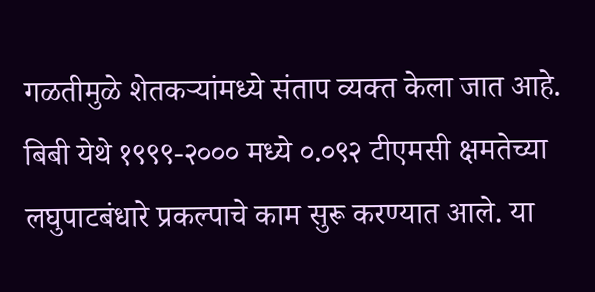गळतीमुळे शेतकऱ्यांमध्ये संताप व्यक्त केला जात आहे.
बिबी येथे १९९९-२००० मध्ये ०.०९२ टीएमसी क्षमतेच्या लघुपाटबंधारे प्रकल्पाचे काम सुरू करण्यात आले. या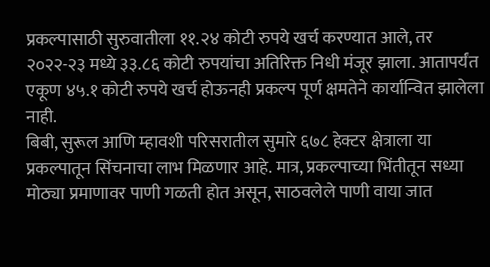प्रकल्पासाठी सुरुवातीला ११.२४ कोटी रुपये खर्च करण्यात आले, तर २०२२-२३ मध्ये ३३.८६ कोटी रुपयांचा अतिरिक्त निधी मंजूर झाला. आतापर्यंत एकूण ४५.१ कोटी रुपये खर्च होऊनही प्रकल्प पूर्ण क्षमतेने कार्यान्वित झालेला नाही.
बिबी, सुरूल आणि म्हावशी परिसरातील सुमारे ६७८ हेक्टर क्षेत्राला या प्रकल्पातून सिंचनाचा लाभ मिळणार आहे. मात्र, प्रकल्पाच्या भिंतीतून सध्या मोठ्या प्रमाणावर पाणी गळती होत असून, साठवलेले पाणी वाया जात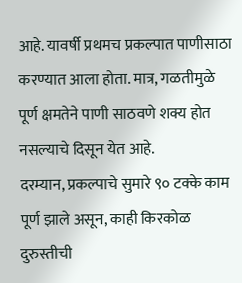आहे. यावर्षी प्रथमच प्रकल्पात पाणीसाठा करण्यात आला होता. मात्र, गळतीमुळे पूर्ण क्षमतेने पाणी साठवणे शक्य होत नसल्याचे दिसून येत आहे.
दरम्यान, प्रकल्पाचे सुमारे ९० टक्के काम पूर्ण झाले असून, काही किरकोळ दुरुस्तीची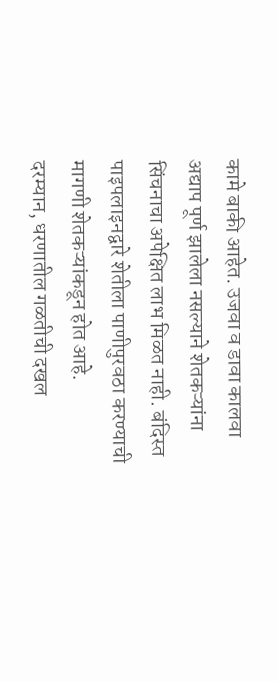कामे बाकी आहेत. उजवा व डावा कालवा अद्याप पूर्ण झालेला नसल्याने शेतकऱ्यांना सिंचनाचा अपेक्षित लाभ मिळत नाही. बंदिस्त पाइपलाइनद्वारे शेतीला पाणीपुरवठा करण्याची मागणी शेतकऱ्यांकडून होत आहे.
दरम्यान, धरणातील गळतीची दखल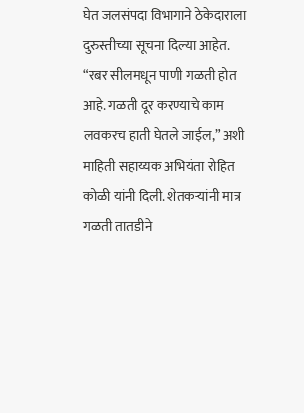घेत जलसंपदा विभागाने ठेकेदाराला दुरुस्तीच्या सूचना दिल्या आहेत. “रबर सीलमधून पाणी गळती होत आहे. गळती दूर करण्याचे काम लवकरच हाती घेतले जाईल,” अशी माहिती सहाय्यक अभियंता रोहित कोळी यांनी दिली. शेतकऱ्यांनी मात्र गळती तातडीने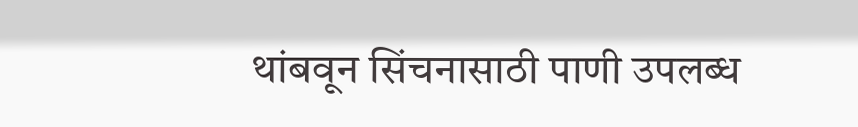थांबवून सिंचनासाठी पाणी उपलब्ध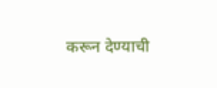करून देण्याची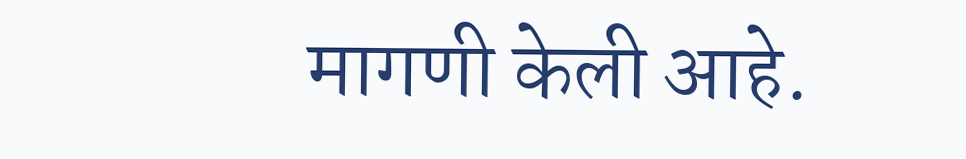मागणी केली आहे.